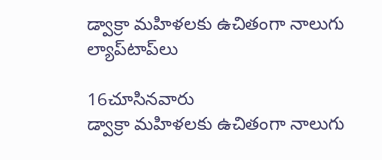డ్వాక్రా మహిళలకు ఉచితంగా నాలుగు ల్యాప్‌టాప్‌లు

16చూసినవారు
డ్వాక్రా మహిళలకు ఉచితంగా నాలుగు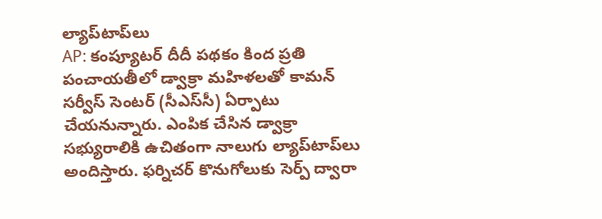ల్యాప్‌టాప్‌లు
AP: కంప్యూటర్‌ దీదీ పథకం కింద ప్రతి పంచాయతీలో డ్వాక్రా మహిళలతో కామన్‌ సర్వీస్‌ సెంటర్‌ (సీఎస్‌సీ) ఏర్పాటు చేయనున్నారు. ఎంపిక చేసిన డ్వాక్రా సభ్యురాలికి ఉచితంగా నాలుగు ల్యాప్‌టాప్‌లు అందిస్తారు. ఫర్నిచర్‌ కొనుగోలుకు సెర్ప్‌ ద్వారా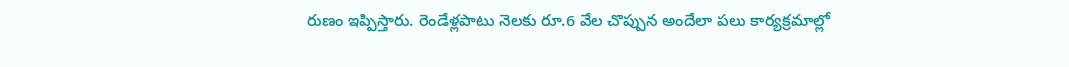రుణం ఇప్పిస్తారు. రెండేళ్లపాటు నెలకు రూ.6 వేల చొప్పున అందేలా పలు కార్యక్రమాల్లో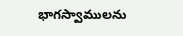భాగస్వాములను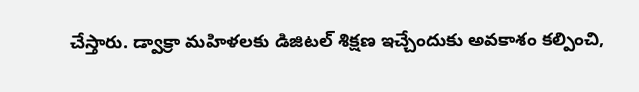చేస్తారు. డ్వాక్రా మహిళలకు డిజిటల్‌ శిక్షణ ఇచ్చేందుకు అవకాశం కల్పించి,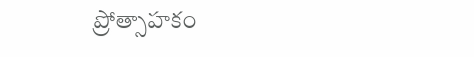ప్రోత్సాహకం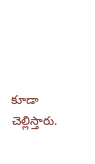కూడా చెల్లిస్తారు.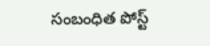సంబంధిత పోస్ట్